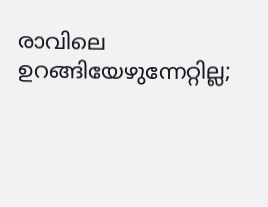രാവിലെ ഉറങ്ങിയേഴുന്നേറ്റില്ല;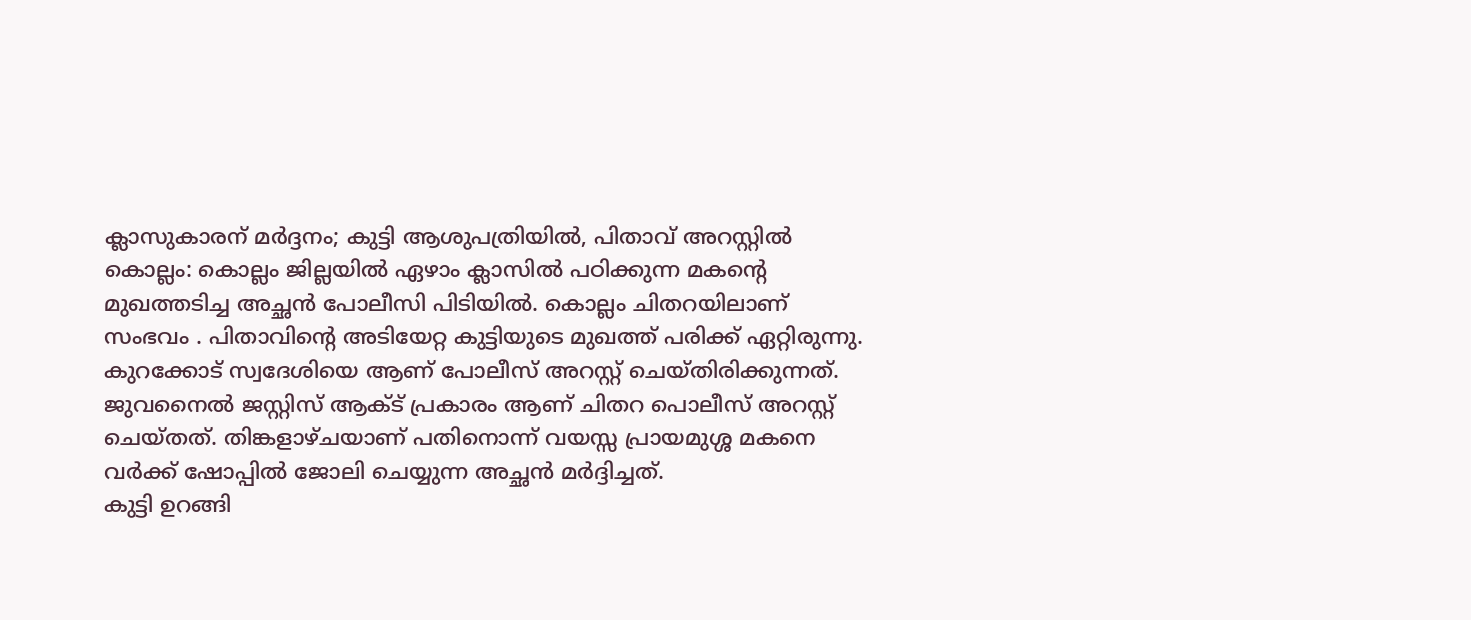ക്ലാസുകാരന് മർദ്ദനം; കുട്ടി ആശുപത്രിയിൽ, പിതാവ് അറസ്റ്റിൽ
കൊല്ലം: കൊല്ലം ജില്ലയിൽ ഏഴാം ക്ലാസിൽ പഠിക്കുന്ന മകന്റെ മുഖത്തടിച്ച അച്ഛൻ പോലീസി പിടിയിൽ. കൊല്ലം ചിതറയിലാണ് സംഭവം . പിതാവിന്റെ അടിയേറ്റ കുട്ടിയുടെ മുഖത്ത് പരിക്ക് ഏറ്റിരുന്നു. കുറക്കോട് സ്വദേശിയെ ആണ് പോലീസ് അറസ്റ്റ് ചെയ്തിരിക്കുന്നത്. ജുവനൈൽ ജസ്റ്റിസ് ആക്ട് പ്രകാരം ആണ് ചിതറ പൊലീസ് അറസ്റ്റ് ചെയ്തത്. തിങ്കളാഴ്ചയാണ് പതിനൊന്ന് വയസ്സ പ്രായമുശ്ശ മകനെ വർക്ക് ഷോപ്പിൽ ജോലി ചെയ്യുന്ന അച്ഛൻ മർദ്ദിച്ചത്.
കുട്ടി ഉറങ്ങി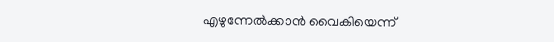എഴുന്നേൽക്കാൻ വൈകിയെന്ന്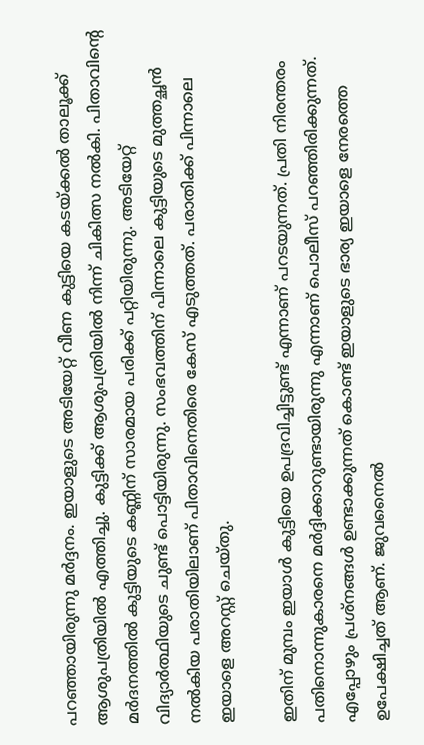പറഞ്ഞായിരുന്നു മർദ്ദനം. ഇയാളുടെ അടിയേറ്റ് വീണ കുട്ടിയെ കടയ്ക്കൽ താലൂക്ക് ആശുപത്രിയിൽ എത്തിച്ചു. കുട്ടിക്ക് ആശുപത്രിയിൽ നിന്ന് ചികിത്സ നൽകി. പിതാവിന്റെ മർദനത്തിൽ കുട്ടിയുടെ കണ്ണിന് സാരമായ പരിക്ക് പറ്റിയിരുന്നു. അടിയേറ്റ് വിദ്യാർത്ഥിയുടെ ചുണ്ട് പൊട്ടിയിരുന്നു. സംഭവത്തിന് പിന്നാലെ കുട്ടിയുടെ മുത്തച്ഛൻ നൽകിയ പരാതിയിലാണ് പിതാവിനെതിരെ കേസ് എടുത്തത്. പരാതിക്ക് പിന്നാലെ ഇയാളെ അറസ്റ്റ് ചെയ്തു.

ഇതിന് മുമ്പം ഇയാൾ കുട്ടിയെ ഉപദ്രവിച്ചിട്ടുണ്ട് എന്നാണ് പറടയുന്നത്. പ്രതി നിരന്തരം പതിനൊന്നുകാരനെ മർദ്ദിക്കാറുണ്ടായിരുന്നു എന്നാണ് പൊലീസ് പറഞ്ഞിരിക്കുന്നത്. എപ്പോഴും പ്രശ്നങ്ങൾ ഉണ്ടാക്കുന്നത് കൊണ്ട് ഇയാളുടെ ഭാര്യ ഇയാളെ നേരത്തെ ഉപേക്ഷിച്ചത് ആണ്. ജുവനൈൽ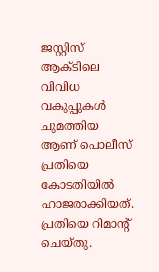ജസ്റ്റിസ് ആക്ടിലെ വിവിധ വകുപ്പുകൾ ചുമത്തിയ ആണ് പൊലീസ് പ്രതിയെ കോടതിയിൽ ഹാജരാക്കിയത്. പ്രതിയെ റിമാന്റ് ചെയ്തു.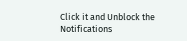Click it and Unblock the Notifications